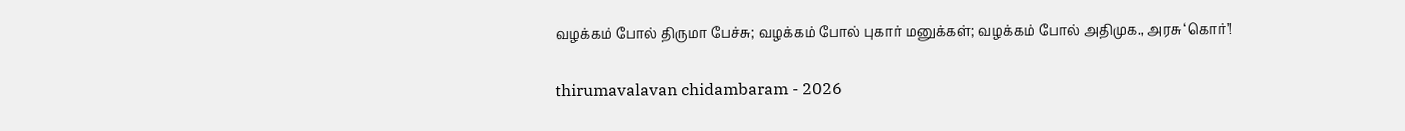வழக்கம் போல் திருமா பேச்சு; வழக்கம் போல் புகார் மனுக்கள்; வழக்கம் போல் அதிமுக., அரசு ‘கொர்’!

thirumavalavan chidambaram - 2026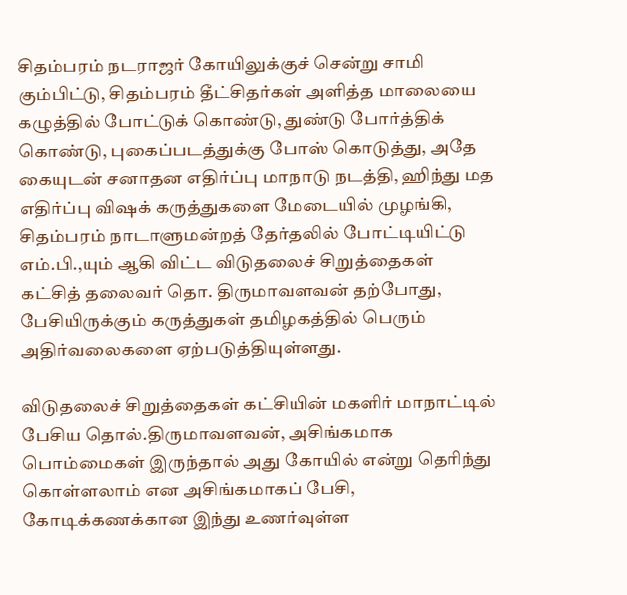சிதம்பரம் நடராஜர் கோயிலுக்குச் சென்று சாமி கும்பிட்டு, சிதம்பரம் தீட்சிதர்கள் அளித்த மாலையை கழுத்தில் போட்டுக் கொண்டு, துண்டு போர்த்திக் கொண்டு, புகைப்படத்துக்கு போஸ் கொடுத்து, அதே கையுடன் சனாதன எதிர்ப்பு மாநாடு நடத்தி, ஹிந்து மத எதிர்ப்பு விஷக் கருத்துகளை மேடையில் முழங்கி, சிதம்பரம் நாடாளுமன்றத் தேர்தலில் போட்டியிட்டு எம்.பி.,யும் ஆகி விட்ட விடுதலைச் சிறுத்தைகள் கட்சித் தலைவர் தொ. திருமாவளவன் தற்போது, பேசியிருக்கும் கருத்துகள் தமிழகத்தில் பெரும் அதிர்வலைகளை ஏற்படுத்தியுள்ளது.

விடுதலைச் சிறுத்தைகள் கட்சியின் மகளிர் மாநாட்டில் பேசிய தொல்.திருமாவளவன், அசிங்கமாக பொம்மைகள் இருந்தால் அது கோயில் என்று தெரிந்து கொள்ளலாம் என அசிங்கமாகப் பேசி, கோடிக்கணக்கான இந்து உணர்வுள்ள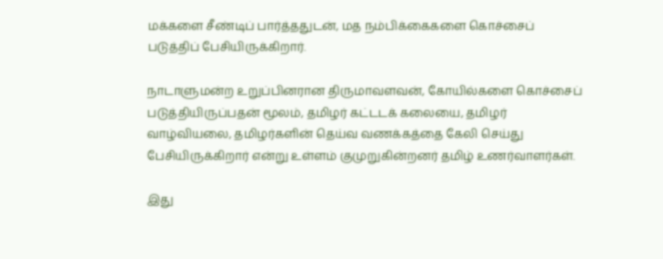மக்களை சீண்டிப் பார்த்ததுடன், மத நம்பிக்கைகளை கொச்சைப் படுத்திப் பேசியிருக்கிறார்.

நாடாளுமன்ற உறுப்பினரான திருமாவளவன், கோயில்களை கொச்சைப் படுத்தியிருப்பதன் மூலம், தமிழர் கட்டடக் கலையை, தமிழர் வாழ்வியலை, தமிழர்களின் தெய்வ வணக்கத்தை கேலி செய்து பேசியிருக்கிறார் என்று உள்ளம் குமுறுகின்றனர் தமிழ் உணர்வாளர்கள்.

இது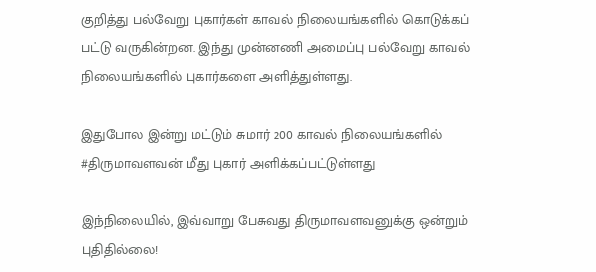குறித்து பல்வேறு புகார்கள் காவல் நிலையங்களில் கொடுக்கப் பட்டு வருகின்றன. இந்து முன்னணி அமைப்பு பல்வேறு காவல் நிலையங்களில் புகார்களை அளித்துள்ளது.

இதுபோல இன்று மட்டும் சுமார் 200 காவல் நிலையங்களில் #திருமாவளவன் மீது புகார் அளிக்கப்பட்டுள்ளது

இந்நிலையில், இவ்வாறு பேசுவது திருமாவளவனுக்கு ஒன்றும் புதிதில்லை!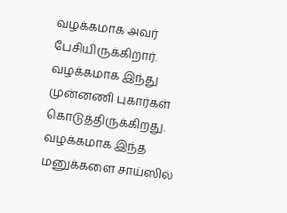வழக்கமாக அவர் பேசியிருக்கிறார். வழக்கமாக இந்து முன்னணி புகார்கள் கொடுத்திருக்கிறது. வழக்கமாக இந்த மனுக்களை சாய்ஸில்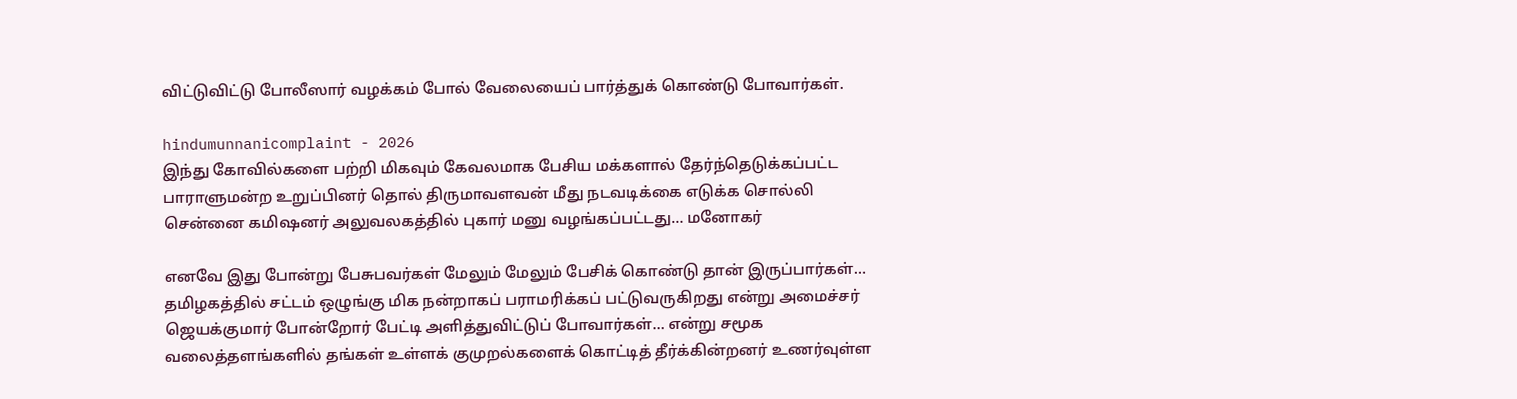விட்டுவிட்டு போலீஸார் வழக்கம் போல் வேலையைப் பார்த்துக் கொண்டு போவார்கள்.

hindumunnanicomplaint - 2026
இந்து கோவில்களை பற்றி மிகவும் கேவலமாக பேசிய மக்களால் தேர்ந்தெடுக்கப்பட்ட பாராளுமன்ற உறுப்பினர் தொல் திருமாவளவன் மீது நடவடிக்கை எடுக்க சொல்லி சென்னை கமிஷனர் அலுவலகத்தில் புகார் மனு வழங்கப்பட்டது… மனோகர்

எனவே இது போன்று பேசுபவர்கள் மேலும் மேலும் பேசிக் கொண்டு தான் இருப்பார்கள்… தமிழகத்தில் சட்டம் ஒழுங்கு மிக நன்றாகப் பராமரிக்கப் பட்டுவருகிறது என்று அமைச்சர் ஜெயக்குமார் போன்றோர் பேட்டி அளித்துவிட்டுப் போவார்கள்… என்று சமூக வலைத்தளங்களில் தங்கள் உள்ளக் குமுறல்களைக் கொட்டித் தீர்க்கின்றனர் உணர்வுள்ள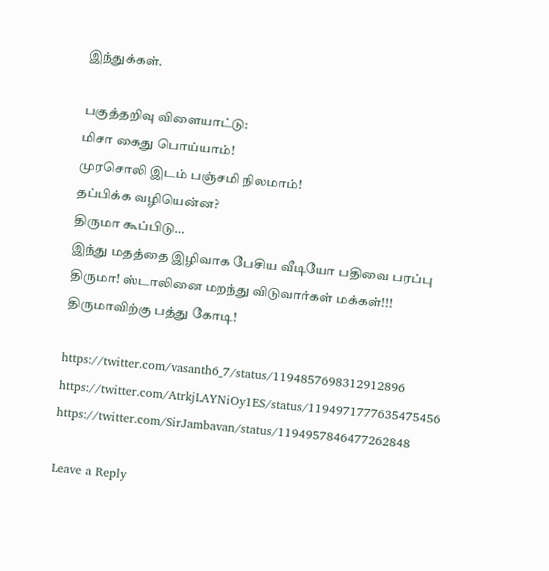இந்துக்கள்.

பகுத்தறிவு விளையாட்டு:
மிசா கைது பொய்யாம்!
முரசொலி இடம் பஞ்சமி நிலமாம்!
தப்பிக்க வழியென்ன?
திருமா கூப்பிடு…
இந்து மதத்தை இழிவாக பேசிய வீடியோ பதிவை பரப்பு திருமா! ஸ்டாலினை மறந்து விடுவார்கள் மக்கள்!!!
திருமாவிற்கு பத்து கோடி!

https://twitter.com/vasanth6_7/status/1194857698312912896
https://twitter.com/AtrkjLAYNiOy1ES/status/1194971777635475456
https://twitter.com/SirJambavan/status/1194957846477262848

Leave a Reply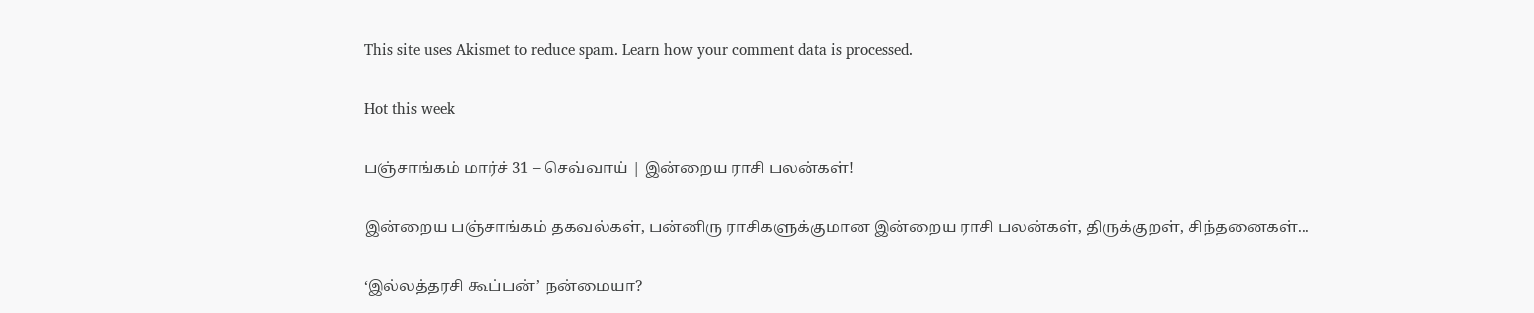This site uses Akismet to reduce spam. Learn how your comment data is processed.

Hot this week

பஞ்சாங்கம் மார்ச் 31 – செவ்வாய் | இன்றைய ராசி பலன்கள்!

இன்றைய பஞ்சாங்கம் தகவல்கள், பன்னிரு ராசிகளுக்குமான இன்றைய ராசி பலன்கள், திருக்குறள், சிந்தனைகள்...

‘இல்லத்தரசி கூப்பன்’ நன்மையா?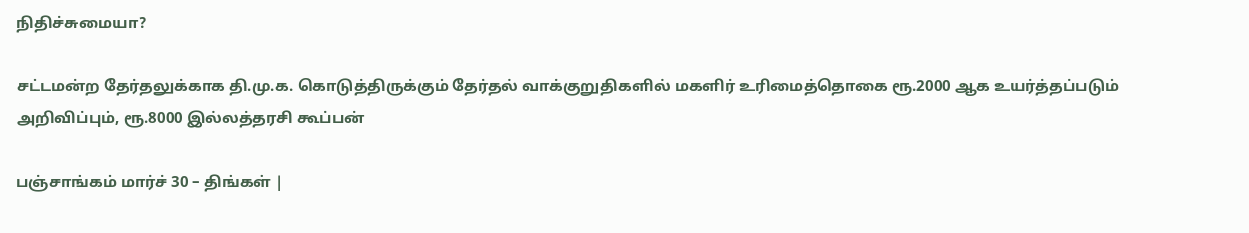நிதிச்சுமையா?

சட்டமன்ற தேர்தலுக்காக தி.மு.க. கொடுத்திருக்கும் தேர்தல் வாக்குறுதிகளில் மகளிர் உரிமைத்தொகை ரூ.2000 ஆக உயர்த்தப்படும் அறிவிப்பும், ரூ.8000 இல்லத்தரசி கூப்பன்

பஞ்சாங்கம் மார்ச் 30 – திங்கள் |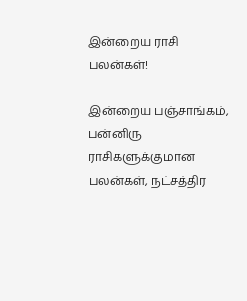இன்றைய ராசி பலன்கள்!

இன்றைய பஞ்சாங்கம், பன்னிரு ராசிகளுக்குமான பலன்கள், நட்சத்திர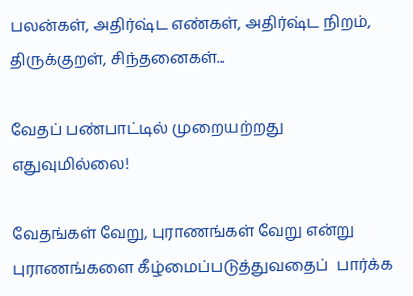பலன்கள், அதிர்ஷ்ட எண்கள், அதிர்ஷ்ட நிறம், திருக்குறள், சிந்தனைகள்...

வேதப் பண்பாட்டில் முறையற்றது எதுவுமில்லை!

வேதங்கள் வேறு, புராணங்கள் வேறு என்று புராணங்களை கீழ்மைப்படுத்துவதைப்  பார்க்க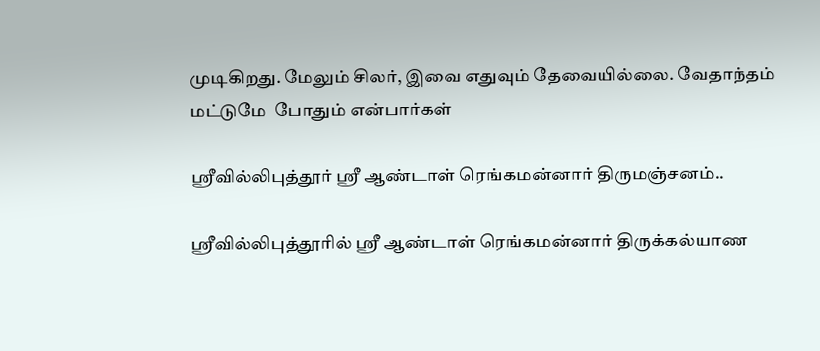முடிகிறது. மேலும் சிலர், இவை எதுவும் தேவையில்லை. வேதாந்தம் மட்டுமே  போதும் என்பார்கள்

ஶ்ரீவில்லிபுத்தூர் ஶ்ரீ ஆண்டாள் ரெங்கமன்னார் திருமஞ்சனம்..

ஸ்ரீவில்லிபுத்தூரில் ஶ்ரீ ஆண்டாள் ரெங்கமன்னார் திருக்கல்யாண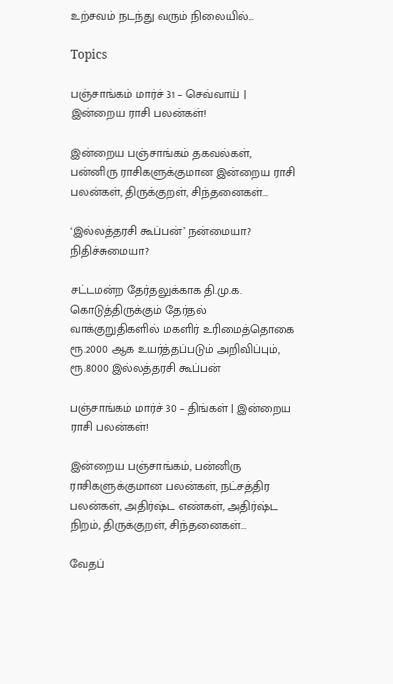உற்சவம் நடந்து வரும் நிலையில்...

Topics

பஞ்சாங்கம் மார்ச் 31 – செவ்வாய் | இன்றைய ராசி பலன்கள்!

இன்றைய பஞ்சாங்கம் தகவல்கள், பன்னிரு ராசிகளுக்குமான இன்றைய ராசி பலன்கள், திருக்குறள், சிந்தனைகள்...

‘இல்லத்தரசி கூப்பன்’ நன்மையா? நிதிச்சுமையா?

சட்டமன்ற தேர்தலுக்காக தி.மு.க. கொடுத்திருக்கும் தேர்தல் வாக்குறுதிகளில் மகளிர் உரிமைத்தொகை ரூ.2000 ஆக உயர்த்தப்படும் அறிவிப்பும், ரூ.8000 இல்லத்தரசி கூப்பன்

பஞ்சாங்கம் மார்ச் 30 – திங்கள் | இன்றைய ராசி பலன்கள்!

இன்றைய பஞ்சாங்கம், பன்னிரு ராசிகளுக்குமான பலன்கள், நட்சத்திர பலன்கள், அதிர்ஷ்ட எண்கள், அதிர்ஷ்ட நிறம், திருக்குறள், சிந்தனைகள்...

வேதப்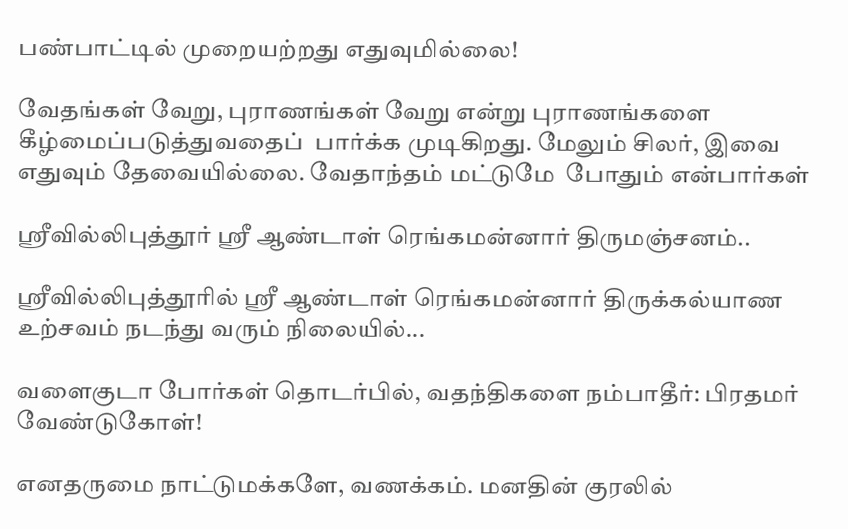பண்பாட்டில் முறையற்றது எதுவுமில்லை!

வேதங்கள் வேறு, புராணங்கள் வேறு என்று புராணங்களை கீழ்மைப்படுத்துவதைப்  பார்க்க முடிகிறது. மேலும் சிலர், இவை எதுவும் தேவையில்லை. வேதாந்தம் மட்டுமே  போதும் என்பார்கள்

ஶ்ரீவில்லிபுத்தூர் ஶ்ரீ ஆண்டாள் ரெங்கமன்னார் திருமஞ்சனம்..

ஸ்ரீவில்லிபுத்தூரில் ஶ்ரீ ஆண்டாள் ரெங்கமன்னார் திருக்கல்யாண உற்சவம் நடந்து வரும் நிலையில்...

வளைகுடா போர்கள் தொடர்பில், வதந்திகளை நம்பாதீர்: பிரதமர் வேண்டுகோள்!

எனதருமை நாட்டுமக்களே, வணக்கம். மனதின் குரலில்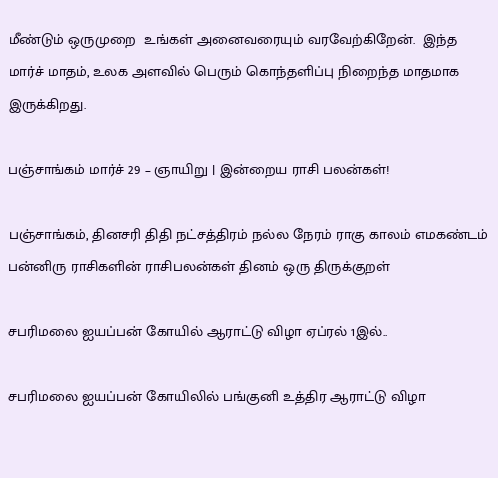மீண்டும் ஒருமுறை  உங்கள் அனைவரையும் வரவேற்கிறேன்.  இந்த மார்ச் மாதம், உலக அளவில் பெரும் கொந்தளிப்பு நிறைந்த மாதமாக இருக்கிறது.

பஞ்சாங்கம் மார்ச் 29 – ஞாயிறு | இன்றைய ராசி பலன்கள்!

பஞ்சாங்கம், தினசரி திதி நட்சத்திரம் நல்ல நேரம் ராகு காலம் எமகண்டம் பன்னிரு ராசிகளின் ராசிபலன்கள் தினம் ஒரு திருக்குறள்

சபரிமலை ஐயப்பன் கோயில் ஆராட்டு விழா ஏப்ரல் 1இல்..

சபரிமலை ஐயப்பன் கோயிலில் பங்குனி உத்திர ஆராட்டு விழா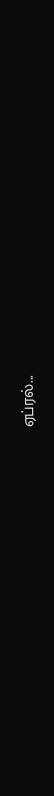ஏப்ரல்...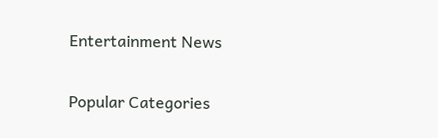Entertainment News

Popular Categories